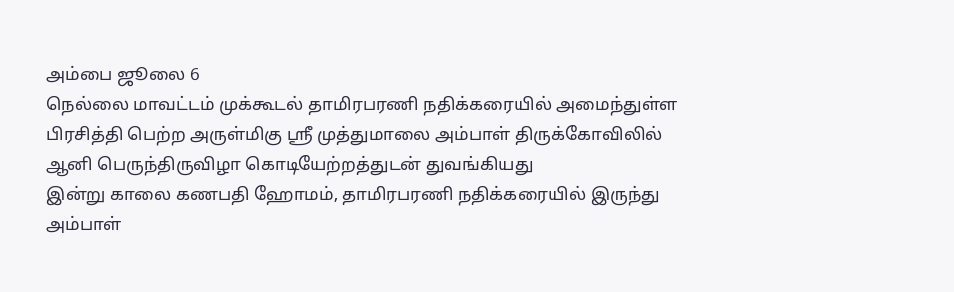அம்பை ஜூலை 6
நெல்லை மாவட்டம் முக்கூடல் தாமிரபரணி நதிக்கரையில் அமைந்துள்ள பிரசித்தி பெற்ற அருள்மிகு ஸ்ரீ முத்துமாலை அம்பாள் திருக்கோவிலில் ஆனி பெருந்திருவிழா கொடியேற்றத்துடன் துவங்கியது
இன்று காலை கணபதி ஹோமம், தாமிரபரணி நதிக்கரையில் இருந்து அம்பாள்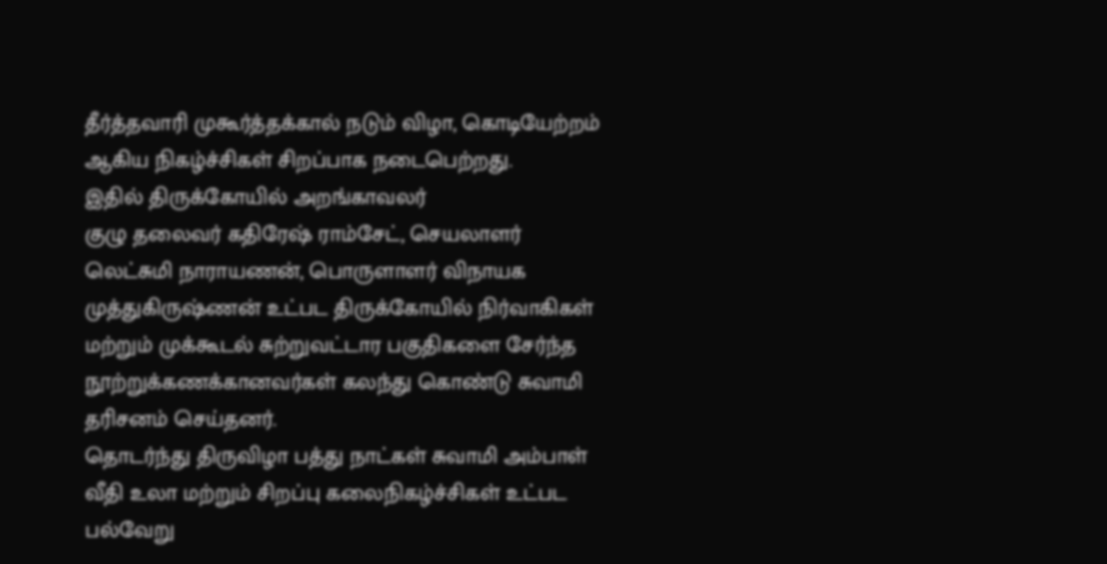தீர்த்தவாரி முகூர்த்தக்கால் நடும் விழா, கொடியேற்றம் ஆகிய நிகழ்ச்சிகள் சிறப்பாக நடைபெற்றது.
இதில் திருக்கோயில் அறங்காவலர்
குழு தலைவர் கதிரேஷ் ராம்சேட், செயலாளர் லெட்சுமி நாராயணன், பொருளாளர் விநாயக முத்துகிருஷ்ணன் உட்பட திருக்கோயில் நிர்வாகிகள் மற்றும் முக்கூடல் சுற்றுவட்டார பகுதிகளை சேர்ந்த நூற்றுக்கணக்கானவர்கள் கலந்து கொண்டு சுவாமி தரிசனம் செய்தனர்.
தொடர்ந்து திருவிழா பத்து நாட்கள் சுவாமி அம்பாள் வீதி உலா மற்றும் சிறப்பு கலைநிகழ்ச்சிகள் உட்பட பல்வேறு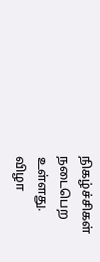நிகழ்ச்சிகள் நடைபெற உள்ளது.
விழா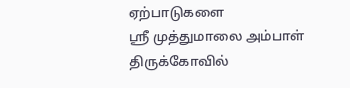ஏற்பாடுகளை
ஸ்ரீ முத்துமாலை அம்பாள் திருக்கோவில்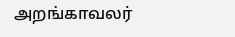அறங்காவலர்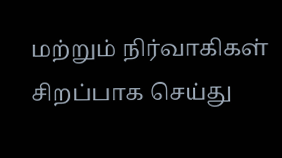மற்றும் நிர்வாகிகள் சிறப்பாக செய்து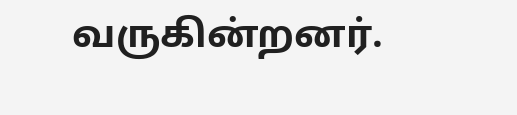வருகின்றனர்.